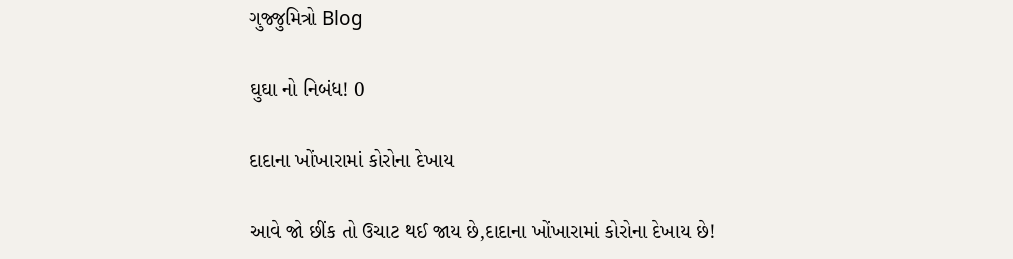ગુજ્જુમિત્રો Blog

ઘુઘા નો નિબંધ! 0

દાદાના ખોંખારામાં કોરોના દેખાય

આવે જો છીંક તો ઉચાટ થઈ જાય છે,દાદાના ખોંખારામાં કોરોના દેખાય છે!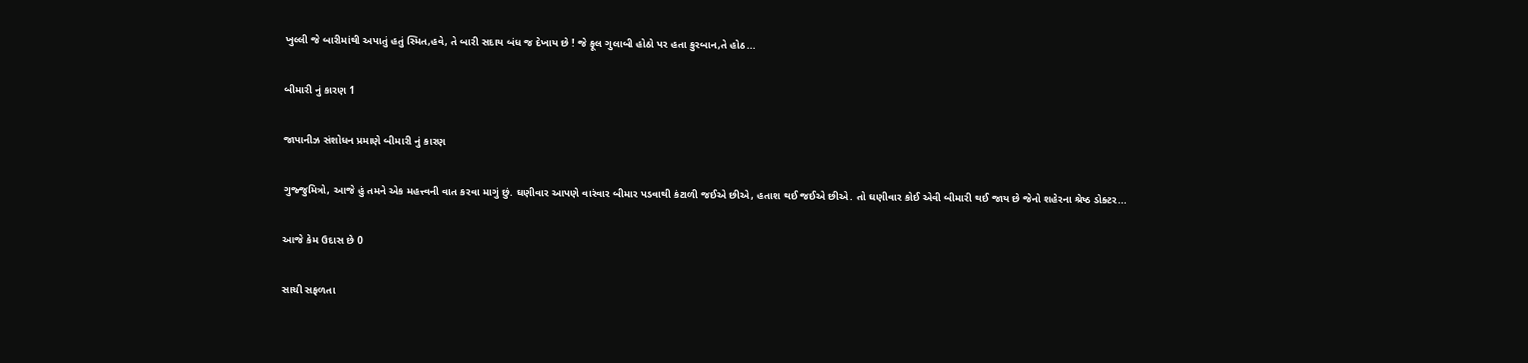ખુલ્લી જે બારીમાંથી અપાતું હતું સ્મિત,હવે, તે બારી સદાય બંધ જ દેખાય છે ! જે ફૂલ ગુલાબી હોઠો પર હતા કુરબાન,તે હોઠ...

બીમારી નું કારણ 1

જાપાનીઝ સંશોધન પ્રમાણે બીમારી નું કારણ

ગુજ્જુમિત્રો, આજે હું તમને એક મહત્ત્વની વાત કરવા માગું છું. ઘણીવાર આપણે વારંવાર બીમાર પડવાથી કંટાળી જઈએ છીએ, હતાશ થઈ જઈએ છીએ. તો ઘણીવાર કોઈ એવી બીમારી થઈ જાય છે જેનો શહેરના શ્રેષ્ઠ ડોક્ટર...

આજે કેમ ઉદાસ છે 0

સાચી સફળતા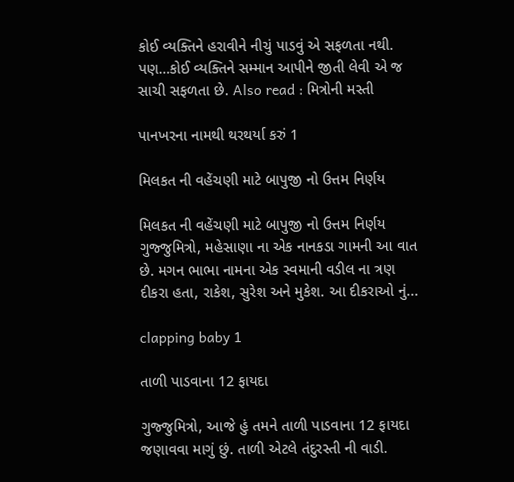કોઈ વ્યક્તિને હરાવીને નીચું પાડવું એ સફળતા નથી. પણ…કોઈ વ્યક્તિને સમ્માન આપીને જીતી લેવી એ જ સાચી સફળતા છે. Also read : મિત્રોની મસ્તી

પાનખરના નામથી થરથર્યા કરું 1

મિલકત ની વહેંચણી માટે બાપુજી નો ઉત્તમ નિર્ણય

મિલકત ની વહેંચણી માટે બાપુજી નો ઉત્તમ નિર્ણય ગુજ્જુમિત્રો, મહેસાણા ના એક નાનકડા ગામની આ વાત છે. મગન ભાભા નામના એક સ્વમાની વડીલ ના ત્રણ દીકરા હતા, રાકેશ, સુરેશ અને મુકેશ. આ દીકરાઓ નું...

clapping baby 1

તાળી પાડવાના 12 ફાયદા

ગુજ્જુમિત્રો, આજે હું તમને તાળી પાડવાના 12 ફાયદા જણાવવા માગું છું. તાળી એટલે તંદુરસ્તી ની વાડી.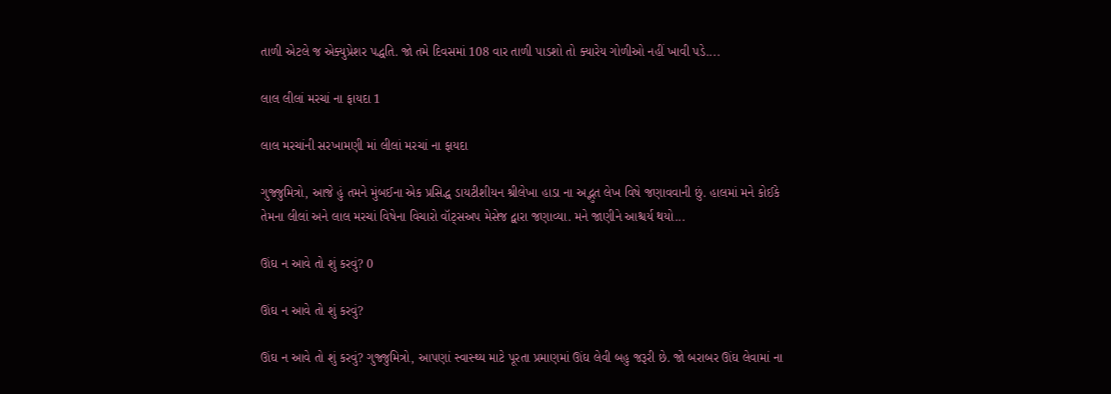તાળી એટલે જ એક્યુપ્રેશર પદ્ધતિ. જો તમે દિવસમાં 108 વાર તાળી પાડશો તો ક્યારેય ગોળીઓ નહીં ખાવી પડે....

લાલ લીલાં મરચાં ના ફાયદા 1

લાલ મરચાંની સરખામણી માં લીલાં મરચાં ના ફાયદા

ગુજ્જુમિત્રો, આજે હું તમને મુંબઈના એક પ્રસિદ્ધ ડાયટીશીયન શ્રીલેખા હાડા ના અદ્ભુત લેખ વિષે જણાવવાની છું. હાલમાં મને કોઈકે તેમના લીલાં અને લાલ મરચાં વિષેના વિચારો વૉટ્સઅપ મેસેજ દ્વારા જણાવ્યા. મને જાણીને આશ્ચર્ય થયો...

ઊંઘ ન આવે તો શું કરવું? 0

ઊંઘ ન આવે તો શું કરવું?

ઊંઘ ન આવે તો શું કરવું? ગુજ્જુમિત્રો, આપણાં સ્વાસ્થ્ય માટે પૂરતા પ્રમાણમાં ઊંઘ લેવી બહુ જરૂરી છે. જો બરાબર ઊંઘ લેવામાં ના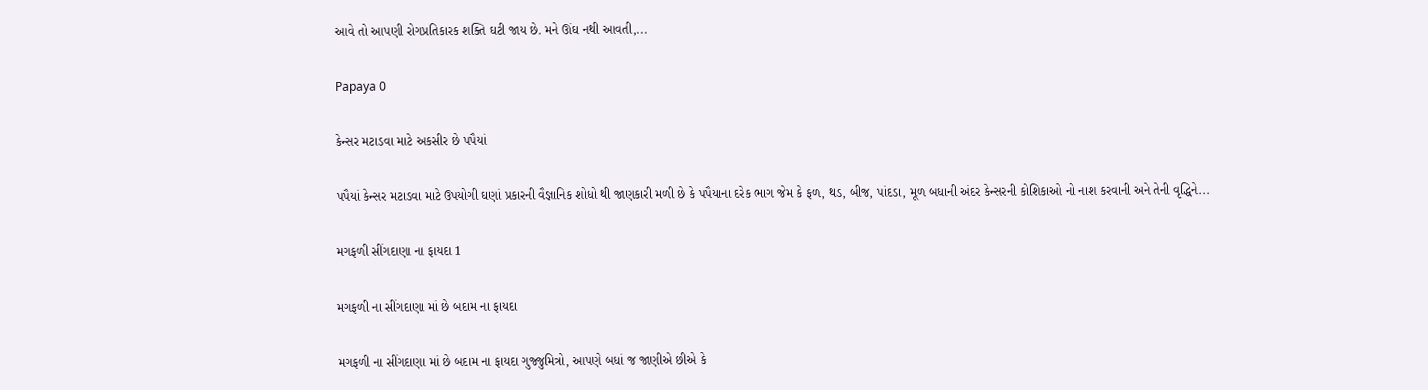આવે તો આપણી રોગપ્રતિકારક શક્તિ ઘટી જાય છે. મને ઊંઘ નથી આવતી,...

Papaya 0

કેન્સર મટાડવા માટે અકસીર છે પપૈયાં

પપૈયાં કેન્સર મટાડવા માટે ઉપયોગી ઘણાં પ્રકારની વૈજ્ઞાનિક શોધો થી જાણકારી મળી છે કે પપૈયાના દરેક ભાગ જેમ કે ફળ, થડ, બીજ, પાંદડા, મૂળ બધાની અંદર કેન્સરની કોશિકાઓ નો નાશ કરવાની અને તેની વૃદ્ધિને...

મગફળી સીંગદાણા ના ફાયદા 1

મગફળી ના સીંગદાણા માં છે બદામ ના ફાયદા

મગફળી ના સીંગદાણા માં છે બદામ ના ફાયદા ગુજ્જુમિત્રો, આપણે બધાં જ જાણીએ છીએ કે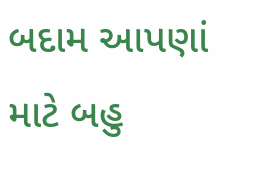બદામ આપણાં માટે બહુ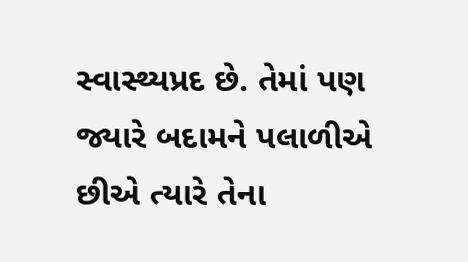સ્વાસ્થ્યપ્રદ છે. તેમાં પણ જ્યારે બદામને પલાળીએ છીએ ત્યારે તેના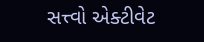સત્ત્વો એક્ટીવેટ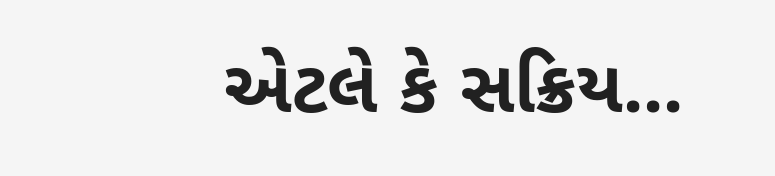એટલે કે સક્રિય...